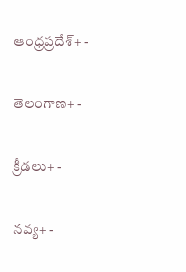ఆంధ్రప్రదేశ్+ -

తెలంగాణ+ -

క్రీడలు+ -

నవ్య+ -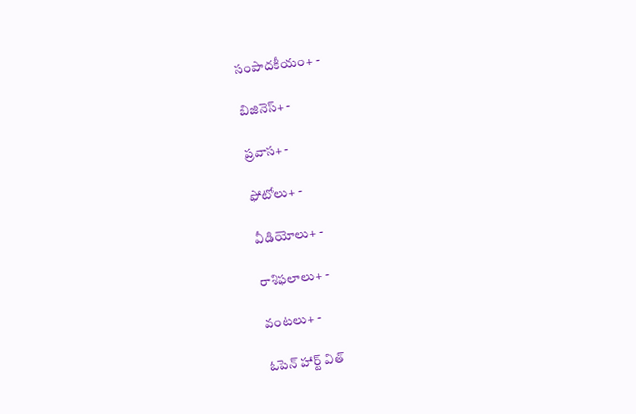సంపాదకీయం+ -

బిజినెస్+ -

ప్రవాస+ -

ఫోటోలు+ -

వీడియోలు+ -

రాశిఫలాలు+ -

వంటలు+ -

ఓపెన్ హార్ట్ విత్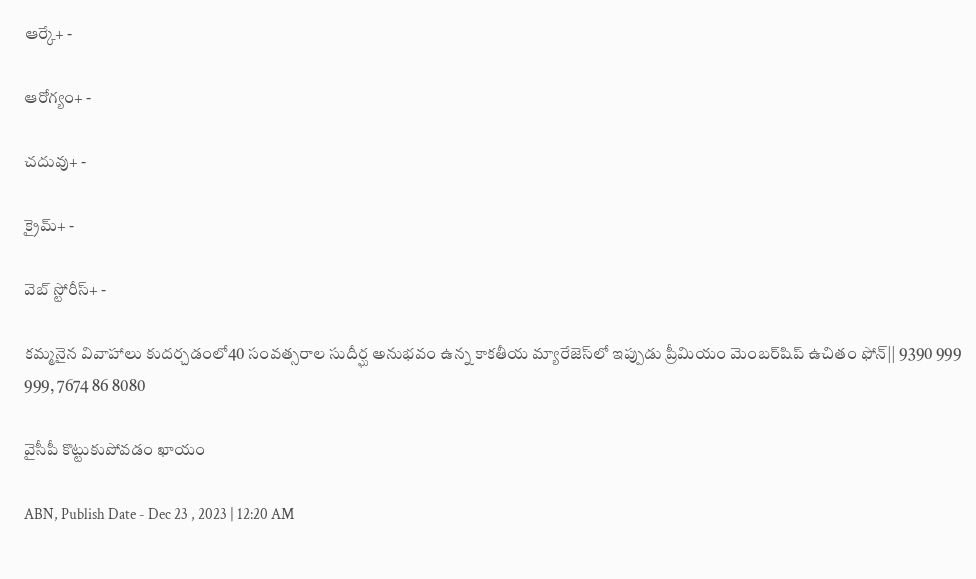ఆర్కే+ -

ఆరోగ్యం+ -

చదువు+ -

క్రైమ్+ -

వెబ్ స్టోరీస్+ -

కమ్మనైన వివాహాలు కుదర్చడంలో40 సంవత్సరాల సుదీర్ఘ అనుభవం ఉన్న కాకతీయ మ్యారేజెస్‌లో ఇప్పుడు ప్రీమియం మెంబర్‌షిప్‌ ఉచితం ఫోన్|| 9390 999 999, 7674 86 8080

వైసీపీ కొట్టుకుపోవడం ఖాయం

ABN, Publish Date - Dec 23 , 2023 | 12:20 AM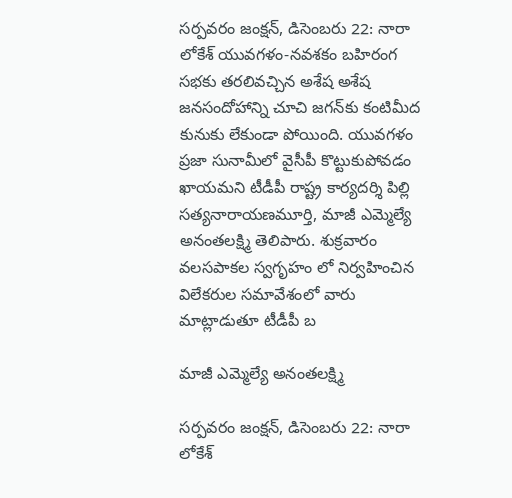సర్పవరం జంక్షన్‌, డిసెంబరు 22: నారా లోకేశ్‌ యువగళం-నవశకం బహిరంగ సభకు తరలివచ్చిన అశేష అశేష జనసందోహాన్ని చూచి జగన్‌కు కంటిమీద కునుకు లేకుండా పోయింది. యువగళం ప్రజా సునామీలో వైసీపీ కొట్టుకుపోవడం ఖాయమని టీడీపీ రాష్ట్ర కార్యదర్శి పిల్లి సత్యనారాయణమూర్తి, మాజీ ఎమ్మెల్యే అనంతలక్ష్మి తెలిపారు. శుక్రవారం వలసపాకల స్వగృహం లో నిర్వహించిన విలేకరుల సమావేశంలో వారు మాట్లాడుతూ టీడీపీ బ

మాజీ ఎమ్మెల్యే అనంతలక్ష్మి

సర్పవరం జంక్షన్‌, డిసెంబరు 22: నారా లోకేశ్‌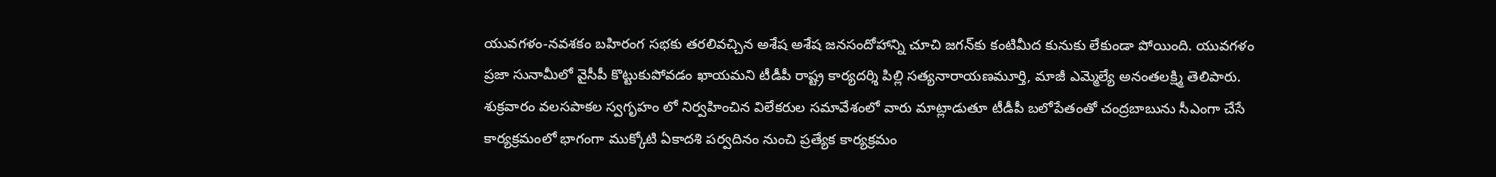యువగళం-నవశకం బహిరంగ సభకు తరలివచ్చిన అశేష అశేష జనసందోహాన్ని చూచి జగన్‌కు కంటిమీద కునుకు లేకుండా పోయింది. యువగళం ప్రజా సునామీలో వైసీపీ కొట్టుకుపోవడం ఖాయమని టీడీపీ రాష్ట్ర కార్యదర్శి పిల్లి సత్యనారాయణమూర్తి, మాజీ ఎమ్మెల్యే అనంతలక్ష్మి తెలిపారు. శుక్రవారం వలసపాకల స్వగృహం లో నిర్వహించిన విలేకరుల సమావేశంలో వారు మాట్లాడుతూ టీడీపీ బలోపేతంతో చంద్రబాబును సీఎంగా చేసే కార్యక్రమంలో భాగంగా ముక్కోటి ఏకాదశి పర్వదినం నుంచి ప్రత్యేక కార్యక్రమం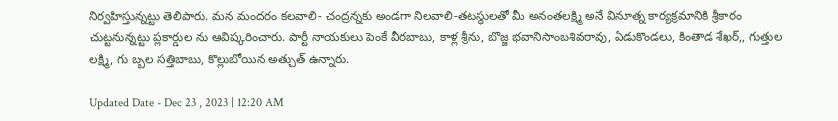నిర్వహిస్తున్నట్టు తెలిపారు. మన మందరం కలవాలి- చంద్రన్నకు అండగా నిలవాలి-తటస్థులతో మీ అనంతలక్ష్మి అనే వినూత్న కార్యక్రమానికి శ్రీకారం చుట్టనున్నట్టు ప్లకార్డుల ను ఆవిష్కరించారు. పార్టీ నాయకులు పెంకే వీరబాబు, కాళ్ల శ్రీను, బొజ్జ భవానిసాంబశివరావు, ఏడుకొండలు, కింతాడ శేఖర్‌,, గుత్తుల లక్ష్మి, గు బ్బల సత్తిబాబు, కొల్లుబోయిన అత్చుత్‌ ఉన్నారు.

Updated Date - Dec 23 , 2023 | 12:20 AM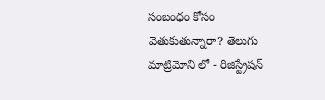సంబంధం కోసం వెతుకుతున్నారా? తెలుగు మాట్రిమోని లో - రిజిస్ట్రేషన్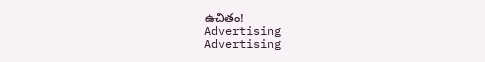ఉచితం!
Advertising
Advertising